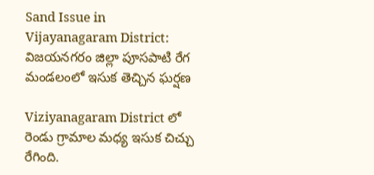Sand Issue in Vijayanagaram District: విజయనగరం జిల్లా పూసపాటి రేగ మండలంలో ఇసుక తెచ్చిన ఘర్షణ

Viziyanagaram District లో రెండు గ్రామాల మధ్య ఇసుక చిచ్చు రేగింది.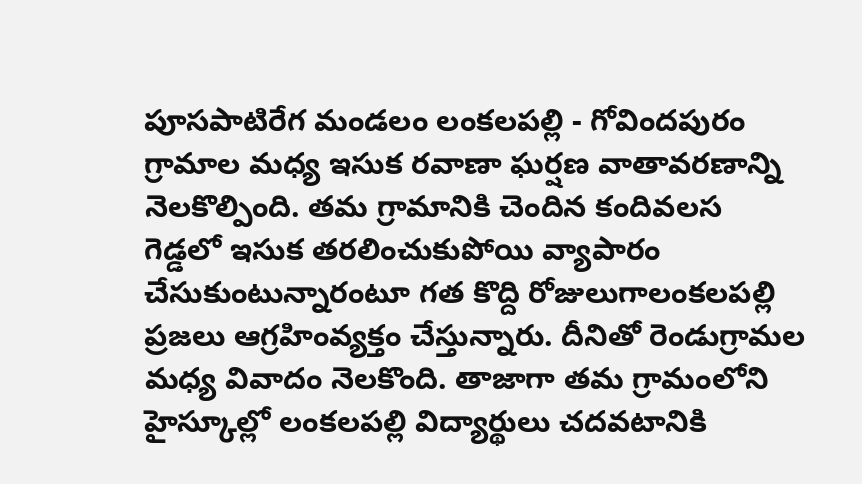పూసపాటిరేగ మండలం లంకలపల్లి - గోవిందపురం గ్రామాల మధ్య ఇసుక రవాణా ఘర్షణ వాతావరణాన్ని నెలకొల్పింది. తమ గ్రామానికి చెందిన కందివలస గెడ్డలో ఇసుక తరలించుకుపోయి వ్యాపారం చేసుకుంటున్నారంటూ గత కొద్ది రోజులుగాలంకలపల్లి ప్రజలు ఆగ్రహింవ్యక్తం చేస్తున్నారు. దీనితో రెండుగ్రామల మధ్య వివాదం నెలకొంది. తాజాగా తమ గ్రామంలోని హైస్కూల్లో లంకలపల్లి విద్యార్థులు చదవటానికి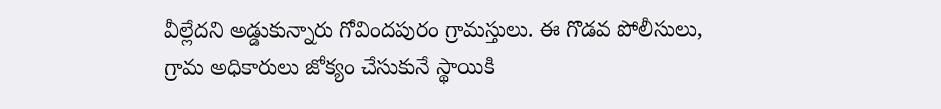వీల్లేదని అడ్డుకున్నారు గోవిందపురం గ్రామస్తులు. ఈ గొడవ పోలీసులు, గ్రామ అధికారులు జోక్యం చేసుకునే స్థాయికి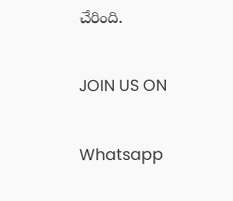చేరింది.

JOIN US ON

Whatsapp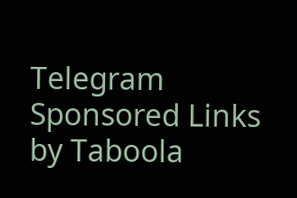Telegram
Sponsored Links by Taboola